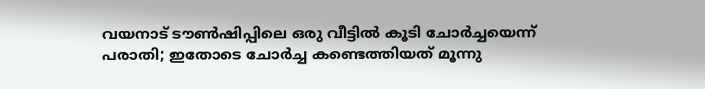വയനാട് ടൗൺഷിപ്പിലെ ഒരു വീട്ടിൽ കൂടി ചോർച്ചയെന്ന് പരാതി; ഇതോടെ ചോർച്ച കണ്ടെത്തിയത് മൂന്നു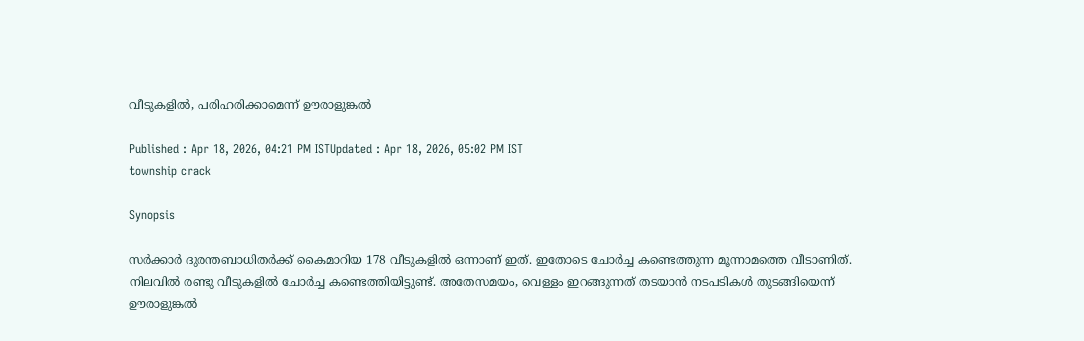വീടുകളിൽ, പരിഹരിക്കാമെന്ന് ഊരാളുങ്കൽ

Published : Apr 18, 2026, 04:21 PM ISTUpdated : Apr 18, 2026, 05:02 PM IST
township crack

Synopsis

സർക്കാർ ദുരന്തബാധിതർക്ക് കൈമാറിയ 178 വീടുകളിൽ ഒന്നാണ് ഇത്. ഇതോടെ ചോർച്ച കണ്ടെത്തുന്ന മൂന്നാമത്തെ വീടാണിത്. നിലവിൽ രണ്ടു വീടുകളിൽ ചോർച്ച കണ്ടെത്തിയിട്ടുണ്ട്. അതേസമയം, വെള്ളം ഇറങ്ങുന്നത് തടയാൻ നടപടികൾ തുടങ്ങിയെന്ന് ഊരാളുങ്കൽ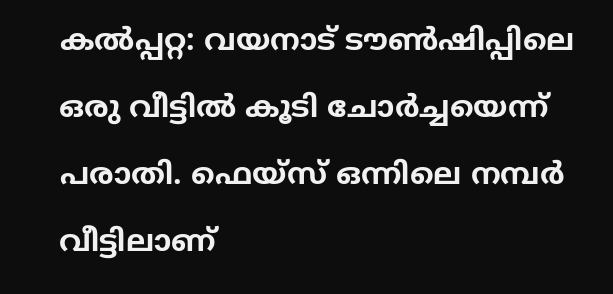കൽപ്പറ്റ: വയനാട് ടൗൺഷിപ്പിലെ ഒരു വീട്ടിൽ കൂടി ചോർച്ചയെന്ന് പരാതി. ഫെയ്സ് ഒന്നിലെ നമ്പർ വീട്ടിലാണ്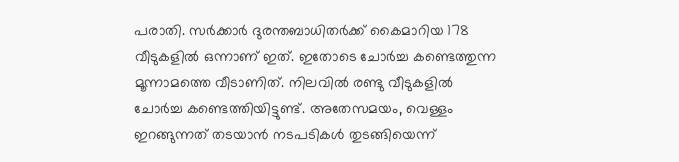പരാതി. സർക്കാർ ദുരന്തബാധിതർക്ക് കൈമാറിയ 178 വീടുകളിൽ ഒന്നാണ് ഇത്. ഇതോടെ ചോർച്ച കണ്ടെത്തുന്ന മൂന്നാമത്തെ വീടാണിത്. നിലവിൽ രണ്ടു വീടുകളിൽ ചോർച്ച കണ്ടെത്തിയിട്ടുണ്ട്. അതേസമയം, വെള്ളം ഇറങ്ങുന്നത് തടയാൻ നടപടികൾ തുടങ്ങിയെന്ന്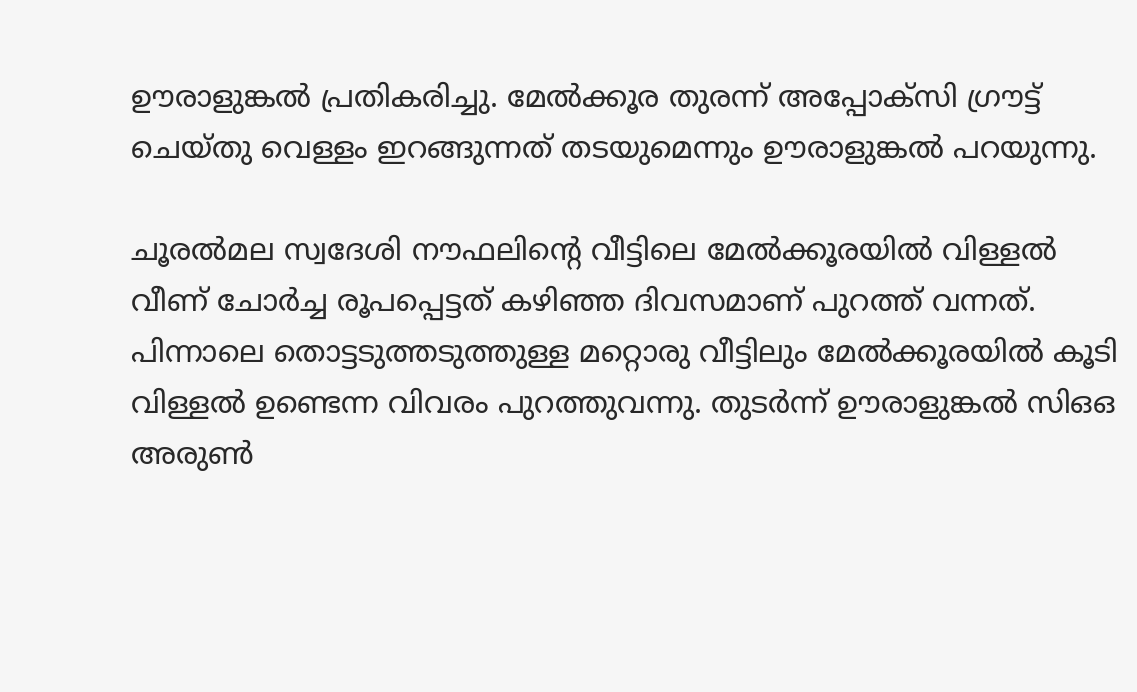ഊരാളുങ്കൽ പ്രതികരിച്ചു. മേൽക്കൂര തുരന്ന് അപ്പോക്സി ഗ്രൗട്ട് ചെയ്തു വെള്ളം ഇറങ്ങുന്നത് തടയുമെന്നും ഊരാളുങ്കൽ പറയുന്നു.

ചൂരല്‍മല സ്വദേശി നൗഫലിന്‍റെ വീട്ടിലെ മേല്‍ക്കൂരയില്‍ വിള്ളല്‍ വീണ് ചോർച്ച രൂപപ്പെട്ടത് കഴിഞ്ഞ ദിവസമാണ് പുറത്ത് വന്നത്. പിന്നാലെ തൊട്ടടുത്തടുത്തുള്ള മറ്റൊരു വീട്ടിലും മേല്‍ക്കൂരയില്‍ കൂടി വിള്ളല്‍ ഉണ്ടെന്ന വിവരം പുറത്തുവന്നു. തുടർന്ന് ഊരാളുങ്കല്‍ സിഒഒ അരുണ്‍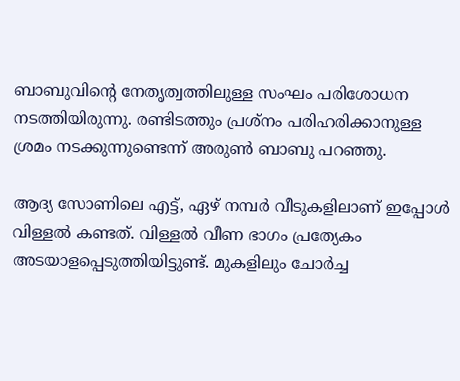ബാബുവിന്‍റെ നേതൃത്വത്തിലുള്ള സംഘം പരിശോധന നടത്തിയിരുന്നു. രണ്ടിടത്തും പ്രശ്നം പരിഹരിക്കാനുള്ള ശ്രമം നടക്കുന്നുണ്ടെന്ന് അരുണ്‍ ബാബു പറഞ്ഞു.

ആദ്യ സോണിലെ എട്ട്, ഏഴ് നമ്പർ വീടുകളിലാണ് ഇപ്പോള്‍ വിള്ളല്‍ കണ്ടത്. വിള്ളല്‍ വീണ ഭാഗം പ്രത്യേകം അടയാളപ്പെടുത്തിയിട്ടുണ്ട്. മുകളിലും ചോർച്ച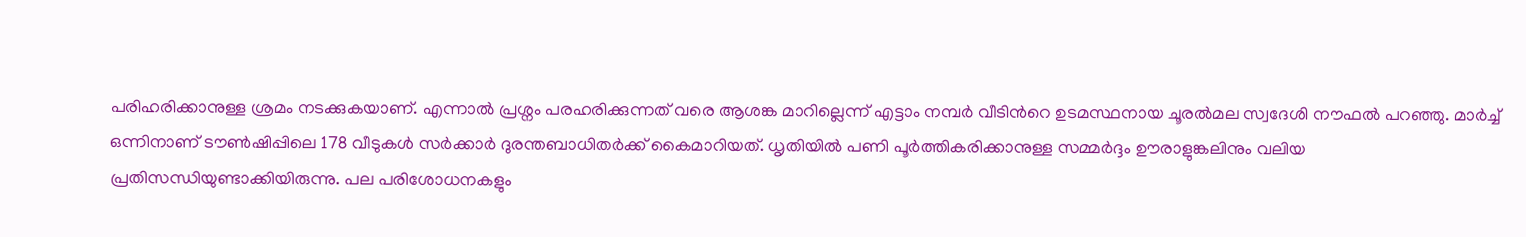പരിഹരിക്കാനുള്ള ശ്രമം നടക്കുകയാണ്. എന്നാല്‍ പ്രശ്നം പരഹരിക്കുന്നത് വരെ ആശങ്ക മാറില്ലെന്ന് എട്ടാം നമ്പർ വീടിന്‍റെ ഉടമസ്ഥനായ ചൂരല്‍മല സ്വദേശി നൗഫല്‍ പറഞ്ഞു. മാർച്ച് ഒന്നിനാണ് ടൗണ്‍ഷിപ്പിലെ 178 വീടുകള്‍ സർക്കാർ ദുരന്തബാധിതർക്ക് കൈമാറിയത്. ധൃതിയില്‍ പണി പൂര്‍ത്തികരിക്കാനുള്ള സമ്മർദ്ദം ഊരാളുങ്കലിനും വലിയ പ്രതിസന്ധിയുണ്ടാക്കിയിരുന്നു. പല പരിശോധനകളും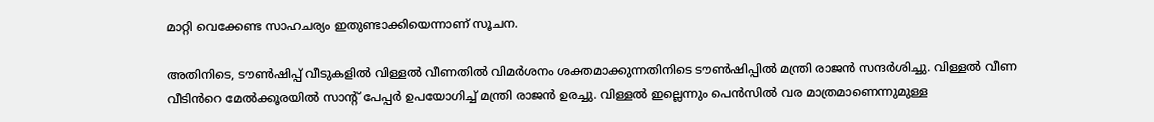മാറ്റി വെക്കേണ്ട സാഹചര്യം ഇതുണ്ടാക്കിയെന്നാണ് സൂചന.

അതിനിടെ, ടൗൺഷിപ്പ് വീടുകളിൽ വിള്ളൽ വീണതിൽ വിമർശനം ശക്തമാക്കുന്നതിനിടെ ടൗൺഷിപ്പിൽ മന്ത്രി രാജൻ സന്ദർശിച്ചു. വിള്ളൽ വീണ വീടിൻറെ മേൽക്കൂരയിൽ സാൻ്റ് പേപ്പർ ഉപയോഗിച്ച് മന്ത്രി രാജൻ ഉരച്ചു. വിള്ളൽ ഇല്ലെന്നും പെൻസിൽ വര മാത്രമാണെന്നുമുള്ള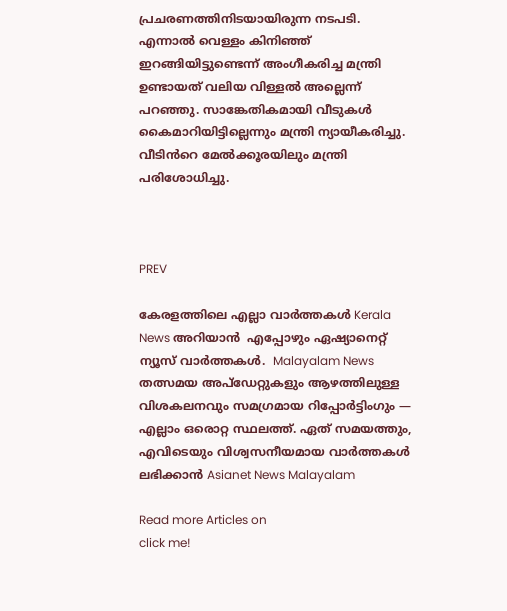പ്രചരണത്തിനിടയായിരുന്ന നടപടി. എന്നാൽ വെള്ളം കിനിഞ്ഞ് ഇറങ്ങിയിട്ടുണ്ടെന്ന് അംഗീകരിച്ച മന്ത്രി ഉണ്ടായത് വലിയ വിള്ളൽ അല്ലെന്ന് പറഞ്ഞു. സാങ്കേതികമായി വീടുകൾ കൈമാറിയിട്ടില്ലെന്നും മന്ത്രി ന്യായീകരിച്ചു. വീടിൻറെ മേൽക്കൂരയിലും മന്ത്രി പരിശോധിച്ചു.



PREV

കേരളത്തിലെ എല്ലാ വാർത്തകൾ Kerala News അറിയാൻ  എപ്പോഴും ഏഷ്യാനെറ്റ് ന്യൂസ് വാർത്തകൾ.  Malayalam News   തത്സമയ അപ്‌ഡേറ്റുകളും ആഴത്തിലുള്ള വിശകലനവും സമഗ്രമായ റിപ്പോർട്ടിംഗും — എല്ലാം ഒരൊറ്റ സ്ഥലത്ത്. ഏത് സമയത്തും, എവിടെയും വിശ്വസനീയമായ വാർത്തകൾ ലഭിക്കാൻ Asianet News Malayalam

Read more Articles on
click me!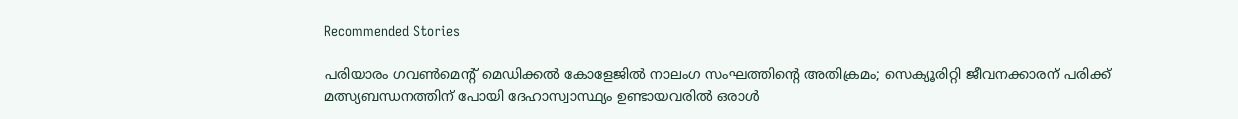Recommended Stories

പരിയാരം ഗവൺമെൻ്റ് മെഡിക്കൽ കോളേജിൽ നാലംഗ സംഘത്തിൻ്റെ അതിക്രമം; സെക്യൂരിറ്റി ജീവനക്കാരന് പരിക്ക്
മത്സ്യബന്ധനത്തിന് പോയി ദേഹാസ്വാസ്ഥ്യം ഉണ്ടായവരിൽ ഒരാൾ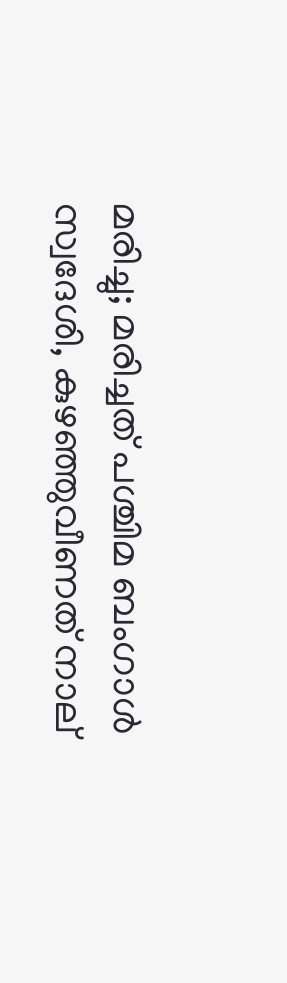മരിച്ചു; മരിച്ചത് പശ്ചിമ ബംഗാൾ സ്വദേശി, കുഴഞ്ഞുവീണത് നാല്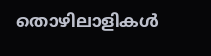തൊഴിലാളികൾ